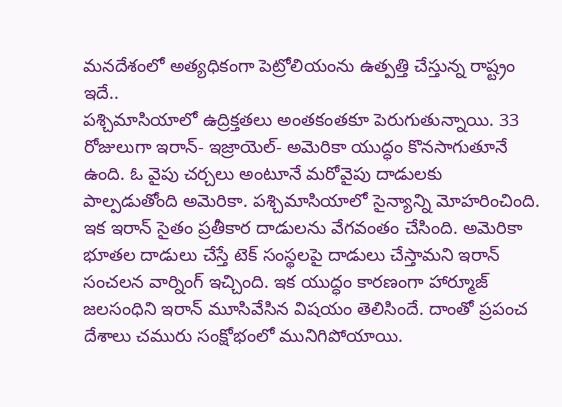మనదేశంలో అత్యధికంగా పెట్రోలియంను ఉత్పత్తి చేస్తున్న రాష్ట్రం ఇదే..
పశ్చిమాసియాలో ఉద్రిక్తతలు అంతకంతకూ పెరుగుతున్నాయి. 33 రోజులుగా ఇరాన్- ఇజ్రాయెల్- అమెరికా యుద్ధం కొనసాగుతూనే ఉంది. ఓ వైపు చర్చలు అంటూనే మరోవైపు దాడులకు పాల్పడుతోంది అమెరికా. పశ్చిమాసియాలో సైన్యాన్ని మోహరించింది. ఇక ఇరాన్ సైతం ప్రతీకార దాడులను వేగవంతం చేసింది. అమెరికా భూతల దాడులు చేస్తే టెక్ సంస్థలపై దాడులు చేస్తామని ఇరాన్ సంచలన వార్నింగ్ ఇచ్చింది. ఇక యుద్ధం కారణంగా హార్మూజ్ జలసంధిని ఇరాన్ మూసివేసిన విషయం తెలిసిందే. దాంతో ప్రపంచ దేశాలు చమురు సంక్షోభంలో మునిగిపోయాయి.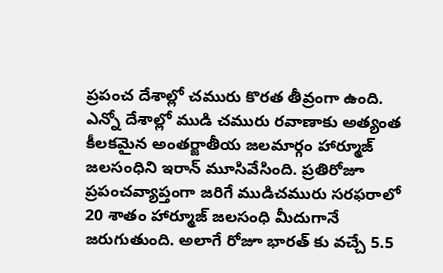ప్రపంచ దేశాల్లో చమురు కొరత తీవ్రంగా ఉంది. ఎన్నో దేశాల్లో ముడి చమురు రవాణాకు అత్యంత కీలకమైన అంతర్జాతీయ జలమార్గం హార్మూజ్ జలసంధిని ఇరాన్ మూసివేసింది. ప్రతిరోజూ ప్రపంచవ్యాప్తంగా జరిగే ముడిచమురు సరఫరాలో 20 శాతం హార్మూజ్ జలసంధి మీదుగానే జరుగుతుంది. అలాగే రోజూ భారత్ కు వచ్చే 5.5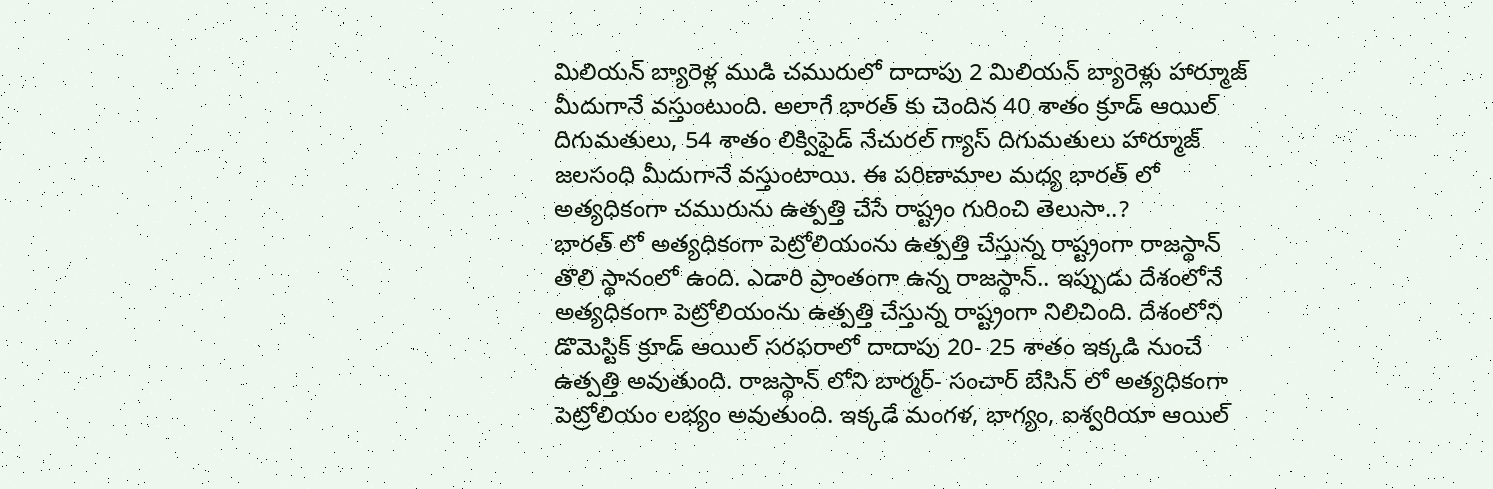మిలియన్ బ్యారెళ్ల ముడి చమురులో దాదాపు 2 మిలియన్ బ్యారెళ్లు హార్మూజ్ మీదుగానే వస్తుంటుంది. అలాగే భారత్ కు చెందిన 40 శాతం క్రూడ్ ఆయిల్ దిగుమతులు, 54 శాతం లిక్విఫైడ్ నేచురల్ గ్యాస్ దిగుమతులు హార్మూజ్ జలసంధి మీదుగానే వస్తుంటాయి. ఈ పరిణామాల మధ్య భారత్ లో అత్యధికంగా చమురును ఉత్పత్తి చేసే రాష్ట్రం గురించి తెలుసా..?
భారత్ లో అత్యధికంగా పెట్రోలియంను ఉత్పత్తి చేస్తున్న రాష్ట్రంగా రాజస్థాన్ తొలి స్థానంలో ఉంది. ఎడారి ప్రాంతంగా ఉన్న రాజస్థాన్.. ఇప్పుడు దేశంలోనే అత్యధికంగా పెట్రోలియంను ఉత్పత్తి చేస్తున్న రాష్ట్రంగా నిలిచింది. దేశంలోని డొమెస్టిక్ క్రూడ్ ఆయిల్ సరఫరాలో దాదాపు 20- 25 శాతం ఇక్కడి నుంచే ఉత్పత్తి అవుతుంది. రాజస్థాన్ లోని బార్మర్- సంచార్ బేసిన్ లో అత్యధికంగా పెట్రోలియం లభ్యం అవుతుంది. ఇక్కడే మంగళ, భాగ్యం, ఐశ్వరియా ఆయిల్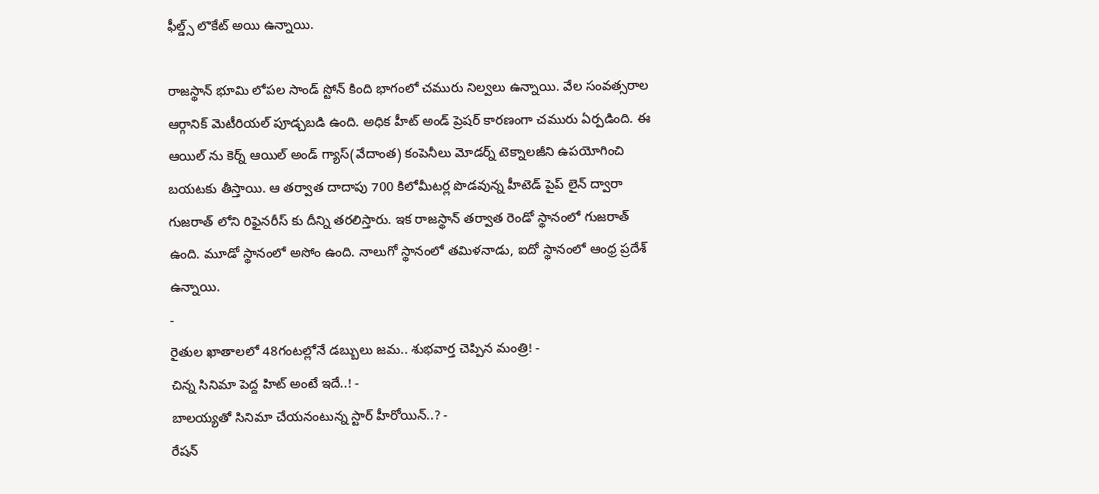ఫీల్డ్స్ లొకేట్ అయి ఉన్నాయి.

రాజస్థాన్ భూమి లోపల సాండ్ స్టోన్ కింది భాగంలో చమురు నిల్వలు ఉన్నాయి. వేల సంవత్సరాల ఆర్గానిక్ మెటీరియల్ పూడ్చబడి ఉంది. అధిక హీట్ అండ్ ప్రెషర్ కారణంగా చమురు ఏర్పడింది. ఈ ఆయిల్ ను కెర్న్ ఆయిల్ అండ్ గ్యాస్(వేదాంత) కంపెనీలు మోడర్న్ టెక్నాలజీని ఉపయోగించి బయటకు తీస్తాయి. ఆ తర్వాత దాదాపు 700 కిలోమీటర్ల పొడవున్న హీటెడ్ పైప్ లైన్ ద్వారా గుజరాత్ లోని రిఫైనరీస్ కు దీన్ని తరలిస్తారు. ఇక రాజస్థాన్ తర్వాత రెండో స్థానంలో గుజరాత్ ఉంది. మూడో స్థానంలో అసోం ఉంది. నాలుగో స్థానంలో తమిళనాడు, ఐదో స్థానంలో ఆంధ్ర ప్రదేశ్ ఉన్నాయి.
-
రైతుల ఖాతాలలో 48గంటల్లోనే డబ్బులు జమ.. శుభవార్త చెప్పిన మంత్రి! -
చిన్న సినిమా పెద్ద హిట్ అంటే ఇదే..! -
బాలయ్యతో సినిమా చేయనంటున్న స్టార్ హీరోయిన్..? -
రేషన్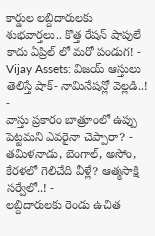కార్డుల లబ్దిదారులకు శుభవార్తలు.. కొత్త రేషన్ షాపులే కాదు ఏప్రిల్ లో మరో పండుగ! -
Vijay Assets: విజయ్ ఆస్తులు తెలిస్తే షాక్- నామినేషన్లో వెల్లడి..! -
వాస్తు ప్రకారం బాత్రూంలో ఉప్పు పెట్టమని ఎవరైనా చెప్పారా? -
తమిళనాడు, బెంగాల్, అసోం, కేరళలో గెలిచేది వీళ్లే? ఆత్మసాక్షి సర్వేలో..! -
లబ్దిదారులకు రెండు ఉచిత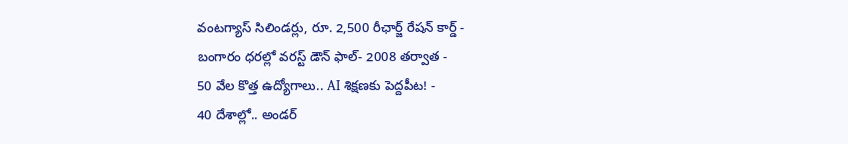వంటగ్యాస్ సిలిండర్లు, రూ. 2,500 రీఛార్జ్ రేషన్ కార్డ్ -
బంగారం ధరల్లో వరస్ట్ డౌన్ ఫాల్- 2008 తర్వాత -
50 వేల కొత్త ఉద్యోగాలు.. AI శిక్షణకు పెద్దపీట! -
40 దేశాల్లో.. అండర్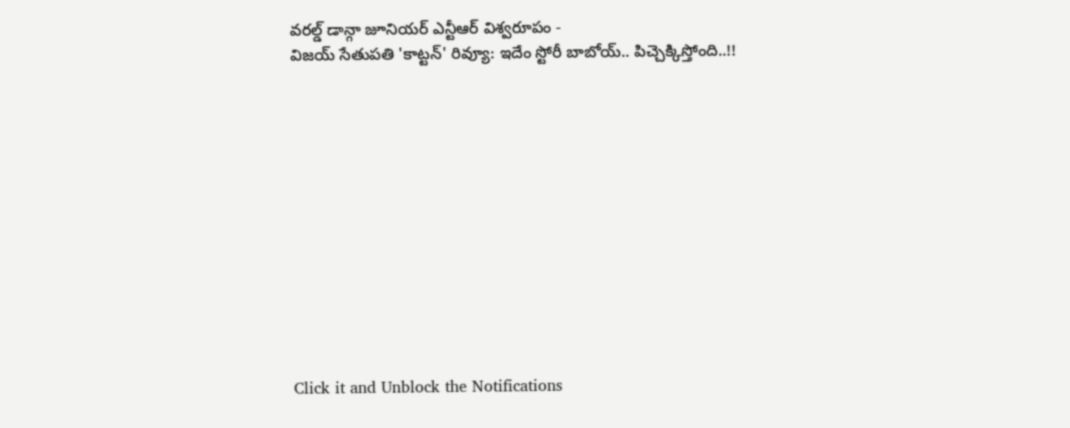వరల్డ్ డాన్గా జూనియర్ ఎన్టీఆర్ విశ్వరూపం -
విజయ్ సేతుపతి 'కాట్టన్' రివ్యూ: ఇదేం స్టోరీ బాబోయ్.. పిచ్చెక్కిస్తోంది..!!












Click it and Unblock the Notifications